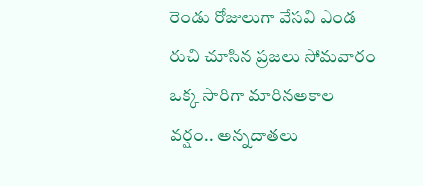రెండు రోజులుగా వేసవి ఎండ రుచి చూసిన ప్రజలు సోమవారం ఒక్క సారిగా మారినఅకాల వర్షం.. అన్నదాతలు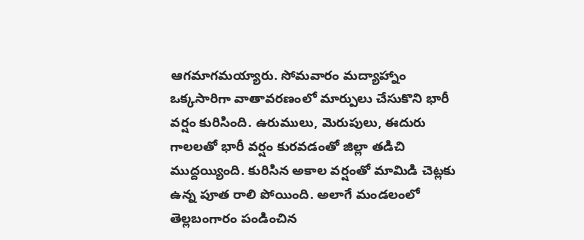ఆగమాగమయ్యారు. సోమవారం మద్యాహ్నాం ఒక్కసారిగా వాతావరణంలో మార్పులు చేసుకొని భారీ వర్షం కురిసింది. ఉరుములు, మెరుపులు, ఈదురు గాలలతో భారీ వర్షం కురవడంతో జిల్లా తడిచి ముద్దయ్యింది. కురిసిన అకాల వర్షంతో మామిడి చెట్లకు ఉన్న పూత రాలి పోయింది. అలాగే మండలంలో తెల్లబంగారం పండించిన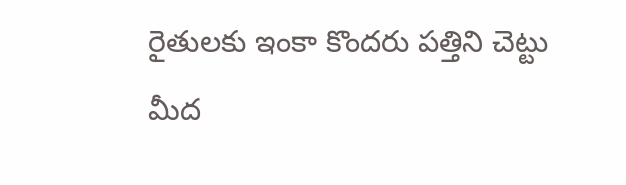రైతులకు ఇంకా కొందరు పత్తిని చెట్టు మీద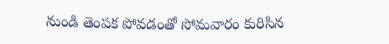నుండి తెంపక పోవడంతో సోమవారం కురిసిన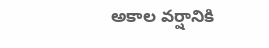అకాల వర్షానికి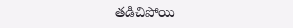తడిచిపోయి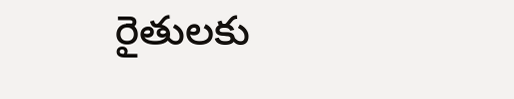రైతులకు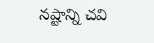నష్టాన్ని చవి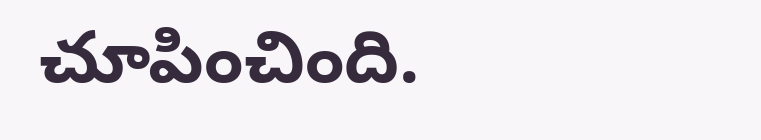చూపించింది.